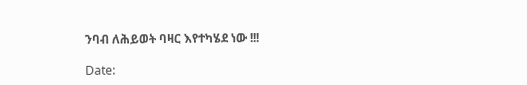ንባብ ለሕይወት ባዛር እየተካሄደ ነው !!!

Date: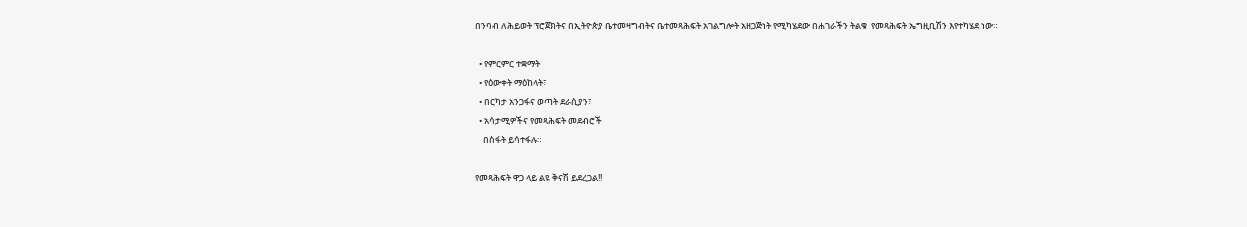በንባብ ለሕይወት ፕሮጀክትና በኢትዮጵያ ቤተመዛግብትና ቤተመጻሕፍት አገልግሎት አዘጋጅነት የሚካሄደው በሐገራችን ትልቁ  የመጻሕፍት ኤግዚቢሽን እየተካሄደ ነው።

  • የምርምር ተቋማት
  • የዕውቀት ማዕከላት፣
  • በርካታ አንጋፋና ወጣት ደራሲያን፣
  • አሳታሚዎችና የመጻሕፍት መደብሮች
    በስፋት ይሳተፋሉ።

የመጻሕፍት ዋጋ ላይ ልዩ ቅናሽ ይደረጋል!!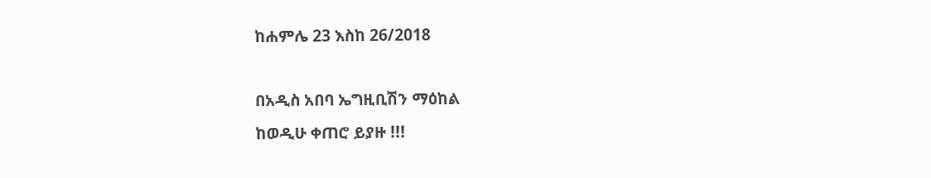ከሐምሌ 23 እስከ 26/2018

በአዲስ አበባ ኤግዚቢሽን ማዕከል
ከወዲሁ ቀጠሮ ይያዙ !!!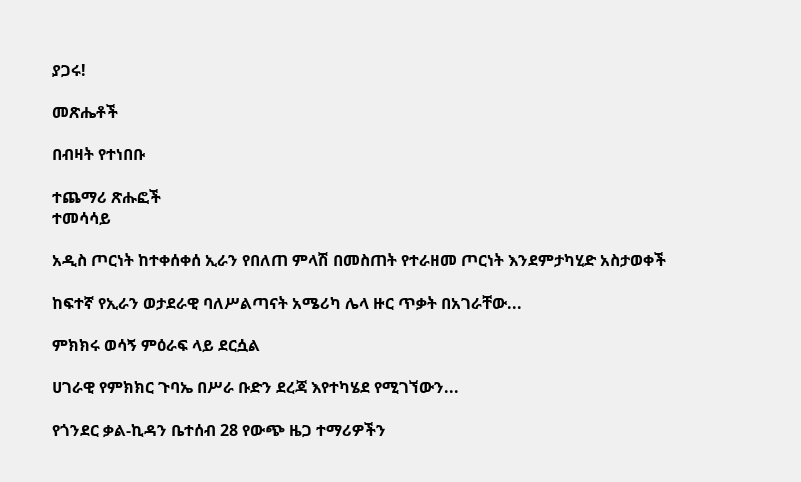ያጋሩ!

መጽሔቶች

በብዛት የተነበቡ

ተጨማሪ ጽሑፎች
ተመሳሳይ

አዲስ ጦርነት ከተቀሰቀሰ ኢራን የበለጠ ምላሽ በመስጠት የተራዘመ ጦርነት እንደምታካሂድ አስታወቀች

ከፍተኛ የኢራን ወታደራዊ ባለሥልጣናት አሜሪካ ሌላ ዙር ጥቃት በአገራቸው...

ምክክሩ ወሳኝ ምዕራፍ ላይ ደርሷል

ሀገራዊ የምክክር ጉባኤ በሥራ ቡድን ደረጃ እየተካሄደ የሚገኘውን...

የጎንደር ቃል-ኪዳን ቤተሰብ 28 የውጭ ዜጋ ተማሪዎችን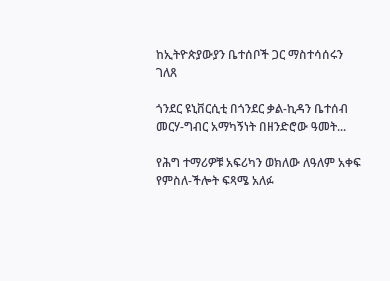ከኢትዮጵያውያን ቤተሰቦች ጋር ማስተሳሰሩን ገለጸ

ጎንደር ዩኒቨርሲቲ በጎንደር ቃል-ኪዳን ቤተሰብ መርሃ-ግብር አማካኝነት በዘንድሮው ዓመት...

የሕግ ተማሪዎቹ አፍሪካን ወክለው ለዓለም አቀፍ የምስለ-ችሎት ፍጻሜ አለፉ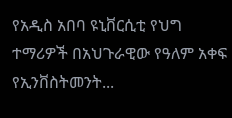የአዲስ አበባ ዩኒቨርሲቲ የህግ ተማሪዎች በአህጉራዊው የዓለም አቀፍ የኢንቨስትመንት...